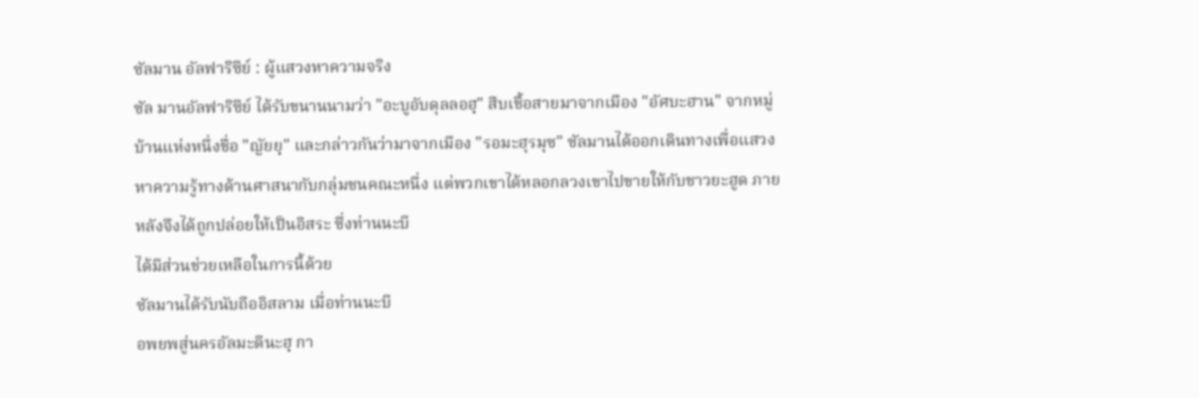ซัลมาน อัลฟาริซีย์ : ผู้แสวงหาความจริง
ซัล มานอัลฟาริซีย์ ได้รับขนานนามว่า "อะบูอับดุลลอฮฺ" สืบเชื้อสายมาจากเมือง "อัศบะฮาน" จากหมู่บ้านแห่งหนึ่งชื่อ "ญัยยฺ" และกล่าวกันว่ามาจากเมือง "รอมะฮุรมุซ" ซัลมานได้ออกเดินทางเพื่อแสวงหาความรู้ทางด้านศาสนากับกลุ่มชนคณะหนึ่ง แต่พวกเขาได้หลอกลวงเขาไปขายให้กับชาวยะฮูด ภายหลังจึงได้ถูกปล่อยให้เป็นอิสระ ซึ่งท่านนะบี
ได้มีส่วนช่วยเหลือในการนี้ด้วย
ซัลมานได้รับนับถืออิสลาม เมื่อท่านนะบี
อพยพสู่นครอัลมะดีนะฮฺ กา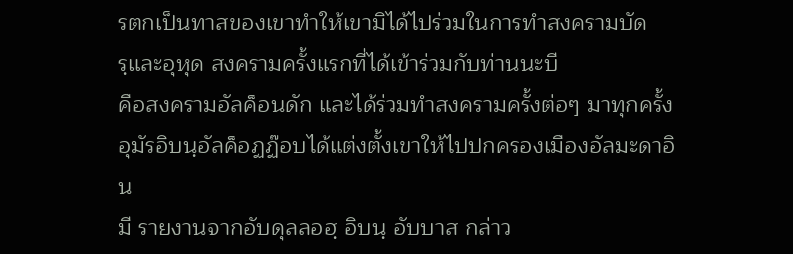รตกเป็นทาสของเขาทำให้เขามิได้ไปร่วมในการทำสงครามบัดรฺและอุหุด สงครามครั้งแรกที่ได้เข้าร่วมกับท่านนะบี
คือสงครามอัลค็อนดัก และได้ร่วมทำสงครามครั้งต่อๆ มาทุกครั้ง อุมัรอิบนฺอัลค็อฏฏ๊อบได้แต่งตั้งเขาให้ไปปกครองเมืองอัลมะดาอิน
มี รายงานจากอับดุลลอฮฺ อิบนฺ อับบาส กล่าว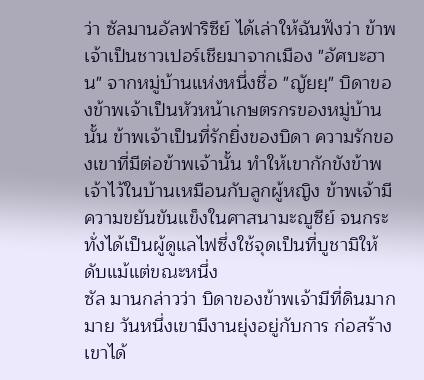ว่า ซัลมานอัลฟาริซีย์ ได้เล่าให้ฉันฟังว่า ข้าพเจ้าเป็นชาวเปอร์เชียมาจากเมือง "อัศบะฮาน" จากหมู่บ้านแห่งหนึ่งชื่อ "ญัยยฺ" บิดาของข้าพเจ้าเป็นหัวหน้าเกษตรกรของหมู่บ้านนั้น ข้าพเจ้าเป็นที่รักยิ่งของบิดา ความรักของเขาที่มีต่อข้าพเจ้านั้น ทำให้เขากักขังข้าพเจ้าไว้ในบ้านเหมือนกับลูกผู้หญิง ข้าพเจ้ามีความขยันขันแข็งในศาสนามะญูซีย์ จนกระทั่งได้เป็นผู้ดูแลไฟซึ่งใช้จุดเป็นที่บูชามิให้ดับแม้แต่ขณะหนึ่ง
ซัล มานกล่าวว่า บิดาของข้าพเจ้ามีที่ดินมากมาย วันหนึ่งเขามีงานยุ่งอยู่กับการ ก่อสร้าง เขาได้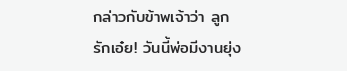กล่าวกับข้าพเจ้าว่า ลูกรักเอ๋ย! วันนี้พ่อมีงานยุ่ง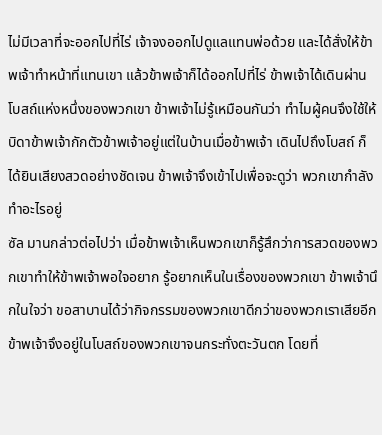ไม่มีเวลาที่จะออกไปที่ไร่ เจ้าจงออกไปดูแลแทนพ่อด้วย และได้สั่งให้ข้าพเจ้าทำหน้าที่แทนเขา แล้วข้าพเจ้าก็ได้ออกไปที่ไร่ ข้าพเจ้าได้เดินผ่านโบสถ์แห่งหนึ่งของพวกเขา ข้าพเจ้าไม่รู้เหมือนกันว่า ทำไมผู้คนจึงใช้ให้บิดาข้าพเจ้ากักตัวข้าพเจ้าอยู่แต่ในบ้านเมื่อข้าพเจ้า เดินไปถึงโบสถ์ ก็ได้ยินเสียงสวดอย่างชัดเจน ข้าพเจ้าจึงเข้าไปเพื่อจะดูว่า พวกเขากำลังทำอะไรอยู่
ซัล มานกล่าวต่อไปว่า เมื่อข้าพเจ้าเห็นพวกเขาก็รู้สึกว่าการสวดของพวกเขาทำให้ข้าพเจ้าพอใจอยาก รู้อยากเห็นในเรื่องของพวกเขา ข้าพเจ้านึกในใจว่า ขอสาบานได้ว่ากิจกรรมของพวกเขาดีกว่าของพวกเราเสียอีก ข้าพเจ้าจึงอยู่ในโบสถ์ของพวกเขาจนกระทั่งตะวันตก โดยที่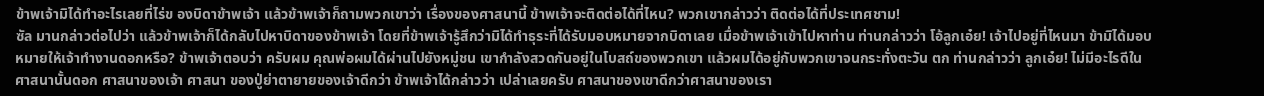ข้าพเจ้ามิได้ทำอะไรเลยที่ไร่ข องบิดาข้าพเจ้า แล้วข้าพเจ้าก็ถามพวกเขาว่า เรื่องของศาสนานี้ ข้าพเจ้าจะติดต่อได้ที่ไหน? พวกเขากล่าวว่า ติดต่อได้ที่ประเทศชาม!
ซัล มานกล่าวต่อไปว่า แล้วข้าพเจ้าก็ได้กลับไปหาบิดาของข้าพเจ้า โดยที่ข้าพเจ้ารู้สึกว่ามิได้ทำธุระที่ได้รับมอบหมายจากบิดาเลย เมื่อข้าพเจ้าเข้าไปหาท่าน ท่านกล่าวว่า โอ้ลูกเอ๋ย! เจ้าไปอยู่ที่ไหนมา ข้ามิได้มอบหมายให้เจ้าทำงานดอกหรือ? ข้าพเจ้าตอบว่า ครับผม คุณพ่อผมได้ผ่านไปยังหมู่ชน เขากำลังสวดกันอยู่ในโบสถ์ของพวกเขา แล้วผมได้อยู่กับพวกเขาจนกระทั่งตะวัน ตก ท่านกล่าวว่า ลูกเอ๋ย! ไม่มีอะไรดีในศาสนานั้นดอก ศาสนาของเจ้า ศาสนา ของปู่ย่าตายายของเจ้าดีกว่า ข้าพเจ้าได้กล่าวว่า เปล่าเลยครับ ศาสนาของเขาดีกว่าศาสนาของเรา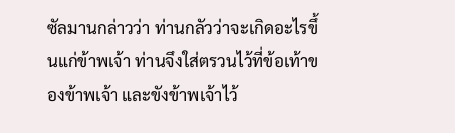ซัลมานกล่าวว่า ท่านกลัวว่าจะเกิดอะไรขึ้นแก่ข้าพเจ้า ท่านจึงใส่ตรวนไว้ที่ข้อเท้าของข้าพเจ้า และขังข้าพเจ้าไว้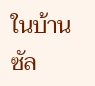ในบ้าน
ซัล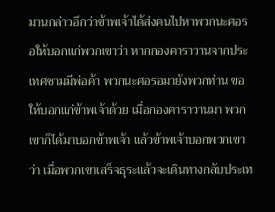มานกล่าวอีกว่าข้าพเจ้าได้ส่งคนไปหาพวกนะศอรอให้บอกแก่พวกเขาว่า หากกองคาราวานจากประเทศชามมีพ่อค้า พวกนะศอรอมายังพวกท่าน ขอให้บอกแก่ข้าพเจ้าด้วย เมื่อกองคาราวานมา พวกเขาก็ได้มาบอกข้าพเจ้า แล้วข้าพเจ้าบอกพวกเขาว่า เมื่อพวกเขาเสร็จธุระแล้วจะเดินทางกลับประเท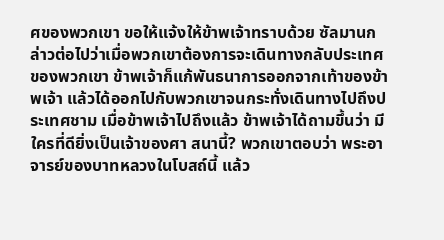ศของพวกเขา ขอให้แจ้งให้ข้าพเจ้าทราบด้วย ซัลมานกล่าวต่อไปว่าเมื่อพวกเขาต้องการจะเดินทางกลับประเทศของพวกเขา ข้าพเจ้าก็แก้พันธนาการออกจากเท้าของข้าพเจ้า แล้วได้ออกไปกับพวกเขาจนกระทั่งเดินทางไปถึงประเทศชาม เมื่อข้าพเจ้าไปถึงแล้ว ข้าพเจ้าได้ถามขึ้นว่า มีใครที่ดียิ่งเป็นเจ้าของศา สนานี้? พวกเขาตอบว่า พระอาจารย์ของบาทหลวงในโบสถ์นี้ แล้ว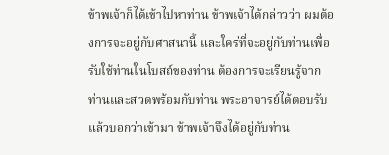ข้าพเจ้าก็ได้เข้าไปหาท่าน ข้าพเจ้าได้กล่าวว่า ผมต้องการจะอยู่กับศาสนานี้ และใคร่ที่จะอยู่กับท่านเพื่อรับใช้ท่านในโบสถ์ของท่าน ต้องการจะเรียนรู้จากท่านและสวดพร้อมกับท่าน พระอาจารย์ได้ตอบรับแล้วบอกว่าเข้ามา ข้าพเจ้าจึงได้อยู่กับท่าน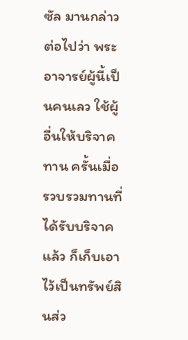ซัล มานกล่าวต่อไปว่า พระอาจารย์ผู้นี้เป็นคนเลว ใช้ผู้อื่นให้บริจาคทาน ครั้นเมื่อรวบรวมทานที่ได้รับบริจาคแล้ว ก็เก็บเอาไว้เป็นทรัพย์สินส่ว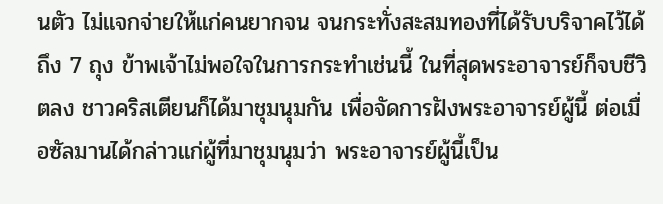นตัว ไม่แจกจ่ายให้แก่คนยากจน จนกระทั่งสะสมทองที่ได้รับบริจาคไว้ได้ถึง 7 ถุง ข้าพเจ้าไม่พอใจในการกระทำเช่นนี้ ในที่สุดพระอาจารย์ก็จบชีวิตลง ชาวคริสเตียนก็ได้มาชุมนุมกัน เพื่อจัดการฝังพระอาจารย์ผู้นี้ ต่อเมื่อซัลมานได้กล่าวแก่ผู้ที่มาชุมนุมว่า พระอาจารย์ผู้นี้เป็น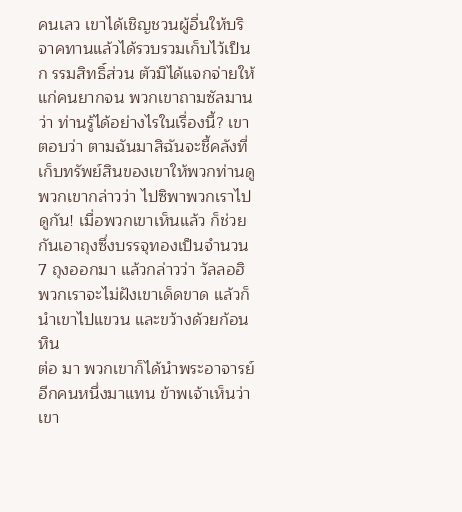คนเลว เขาได้เชิญชวนผู้อื่นให้บริจาคทานแล้วได้รวบรวมเก็บไว้เป็นก รรมสิทธิ์ส่วน ตัวมิได้แจกจ่ายให้ แก่คนยากจน พวกเขาถามซัลมานว่า ท่านรู้ได้อย่างไรในเรื่องนี้? เขาตอบว่า ตามฉันมาสิฉันจะชี้คลังที่เก็บทรัพย์สินของเขาให้พวกท่านดู พวกเขากล่าวว่า ไปซิพาพวกเราไปดูกัน! เมื่อพวกเขาเห็นแล้ว ก็ช่วยกันเอาถุงซึ่งบรรจุทองเป็นจำนวน 7 ถุงออกมา แล้วกล่าวว่า วัลลอฮิ พวกเราจะไม่ฝังเขาเด็ดขาด แล้วก็นำเขาไปแขวน และขว้างด้วยก้อนหิน
ต่อ มา พวกเขาก็ได้นำพระอาจารย์อีกคนหนึ่งมาแทน ข้าพเจ้าเห็นว่าเขา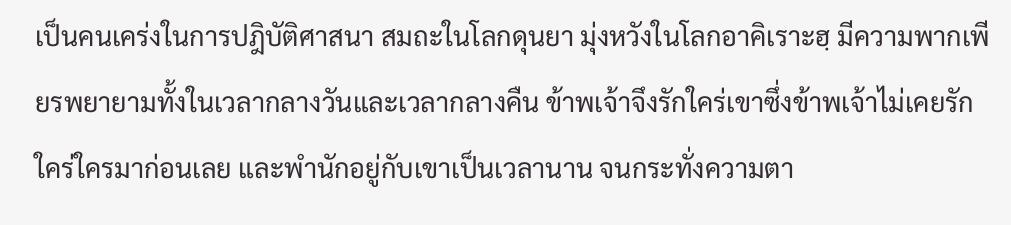เป็นคนเคร่งในการปฎิบัติศาสนา สมถะในโลกดุนยา มุ่งหวังในโลกอาคิเราะฮฺ มีความพากเพียรพยายามทั้งในเวลากลางวันและเวลากลางคืน ข้าพเจ้าจึงรักใคร่เขาซึ่งข้าพเจ้าไม่เคยรักใคร่ใครมาก่อนเลย และพำนักอยู่กับเขาเป็นเวลานาน จนกระทั่งความตา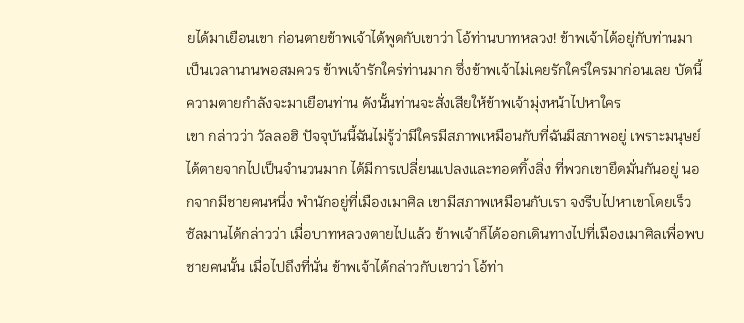ยได้มาเยือนเขา ก่อนตายข้าพเจ้าได้พูดกับเขาว่า โอ้ท่านบาทหลวง! ข้าพเจ้าได้อยู่กับท่านมาเป็นเวลานานพอสมควร ข้าพเจ้ารักใคร่ท่านมาก ซึ่งข้าพเจ้าไม่เคยรักใคร่ใครมาก่อนเลย บัดนี้ความตายกำลังจะมาเยือนท่าน ดังนั้นท่านจะสั่งเสียให้ข้าพเจ้ามุ่งหน้าไปหาใคร
เขา กล่าวว่า วัลลอฮิ ปัจจุบันนี้ฉันไม่รู้ว่ามีใครมีสภาพเหมือนกับที่ฉันมีสภาพอยู่ เพราะมนุษย์ได้ตายจากไปเป็นจำนวนมาก ได้มีการเปลี่ยนแปลงและทอดทิ้งสิ่ง ที่พวกเขายึดมั่นกันอยู่ นอกจากมีชายคนหนึ่ง พำนักอยู่ที่เมืองเมาศิล เขามีสภาพเหมือนกับเรา จงรีบไปหาเขาโดยเร็ว ซัลมานได้กล่าวว่า เมื่อบาทหลวงตายไปแล้ว ข้าพเจ้าก็ได้ออกเดินทางไปที่เมืองเมาศิลเพื่อพบชายคนนั้น เมื่อไปถึงที่นั่น ข้าพเจ้าได้กล่าวกับเขาว่า โอ้ท่า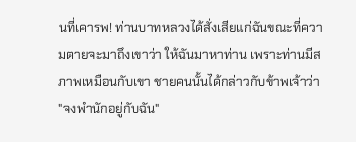นที่เคารพ! ท่านบาทหลวงได้สั่งเสียแก่ฉันขณะที่ความตายจะมาถึงเขาว่า ให้ฉันมาหาท่าน เพราะท่านมีสภาพเหมือนกับเขา ชายคนนั้นได้กล่าวกับข้าพเจ้าว่า "จงพำนักอยู่กับฉัน"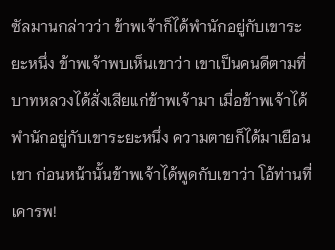ซัลมานกล่าวว่า ข้าพเจ้าก็ได้พำนักอยู่กับเขาระยะหนึ่ง ข้าพเจ้าพบเห็นเขาว่า เขาเป็นคนดีตามที่บาทหลวงได้สั่งเสียแก่ข้าพเจ้ามา เมื่อข้าพเจ้าได้พำนักอยู่กับเขาระยะหนึ่ง ความตายก็ได้มาเยือนเขา ก่อนหน้านั้นข้าพเจ้าได้พูดกับเขาว่า โอ้ท่านที่เคารพ!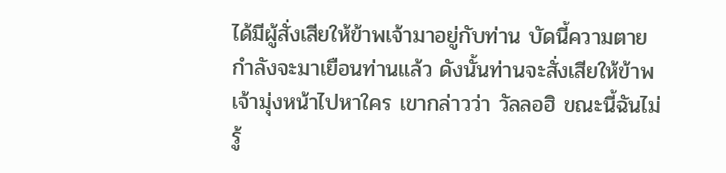ได้มีผู้สั่งเสียให้ข้าพเจ้ามาอยู่กับท่าน บัดนี้ความตายกำลังจะมาเยือนท่านแล้ว ดังนั้นท่านจะสั่งเสียให้ข้าพเจ้ามุ่งหน้าไปหาใคร เขากล่าวว่า วัลลอฮิ ขณะนี้ฉันไม่รู้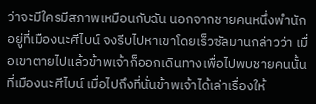ว่าจะมีใครมีสภาพเหมือนกับฉัน นอกจากชายคนหนึ่งพำนักอยู่ที่เมืองนะศีไบน์ จงรีบไปหาเขาโดยเร็วซัลมานกล่าวว่า เมื่อเขาตายไปแล้วข้าพเจ้าก็ออกเดินทางเพื่อไปพบชายคนนั้นที่เมืองนะศีไบน์ เมื่อไปถึงที่นั่นข้าพเจ้าได้เล่าเรื่องให้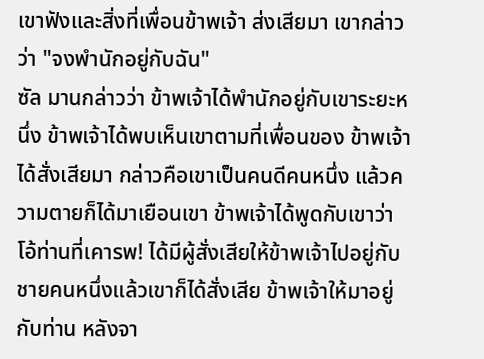เขาฟังและสิ่งที่เพื่อนข้าพเจ้า ส่งเสียมา เขากล่าวว่า "จงพำนักอยู่กับฉัน"
ซัล มานกล่าวว่า ข้าพเจ้าได้พำนักอยู่กับเขาระยะหนึ่ง ข้าพเจ้าได้พบเห็นเขาตามที่เพื่อนของ ข้าพเจ้าได้สั่งเสียมา กล่าวคือเขาเป็นคนดีคนหนึ่ง แล้วความตายก็ได้มาเยือนเขา ข้าพเจ้าได้พูดกับเขาว่า โอ้ท่านที่เคารพ! ได้มีผู้สั่งเสียให้ข้าพเจ้าไปอยู่กับชายคนหนึ่งแล้วเขาก็ได้สั่งเสีย ข้าพเจ้าให้มาอยู่กับท่าน หลังจา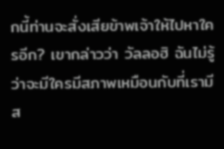กนี้ท่านจะสั่งเสียข้าพเจ้าให้ไปหาใครอีก? เขากล่าวว่า วัลลอฮิ ฉันไม่รู้ว่าจะมีใครมีสภาพเหมือนกับที่เรามีส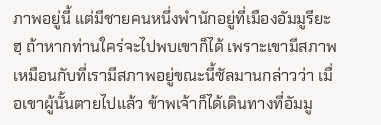ภาพอยู่นี้ แต่มีชายคนหนึ่งพำนักอยู่ที่เมืองอัมมูรียะฮฺ ถ้าหากท่านใคร่จะไปพบเขาก็ได้ เพราะเขามีสภาพเหมือนกับที่เรามีสภาพอยู่ขณะนี้ซัลมานกล่าวว่า เมื่อเขาผู้นั้นตายไปแล้ว ข้าพเจ้าก็ได้เดินทางที่อัมมู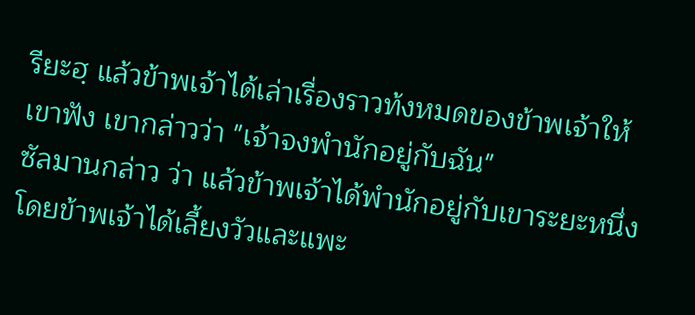รียะฮฺ แล้วข้าพเจ้าได้เล่าเรื่องราวท้งหมดของข้าพเจ้าให้เขาฟัง เขากล่าวว่า "เจ้าจงพำนักอยู่กับฉัน"
ซัลมานกล่าว ว่า แล้วข้าพเจ้าได้พำนักอยู่กับเขาระยะหนึ่ง โดยข้าพเจ้าได้เลี้ยงวัวและแพะ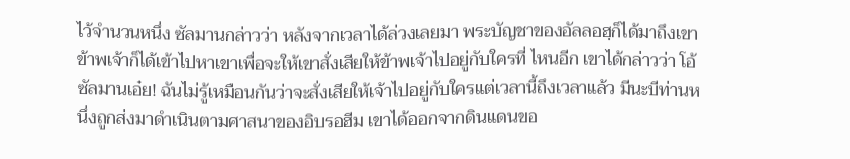ไว้จำนวนหนึ่ง ซัลมานกล่าวว่า หลังจากเวลาได้ล่วงเลยมา พระบัญชาของอัลลอฮฺก็ได้มาถึงเขา ข้าพเจ้าก็ได้เข้าไปหาเขาเพื่อจะให้เขาสั่งเสียให้ข้าพเจ้าไปอยู่กับใครที่ ไหนอีก เขาได้กล่าวว่า โอ้ซัลมานเอ๋ย! ฉันไม่รู้เหมือนกันว่าจะสั่งเสียให้เจ้าไปอยู่กับใครแต่เวลานี้ถึงเวลาแล้ว มีนะบีท่านหนึ่งถูกส่งมาดำเนินตามศาสนาของอิบรอฮีม เขาได้ออกจากดินแดนขอ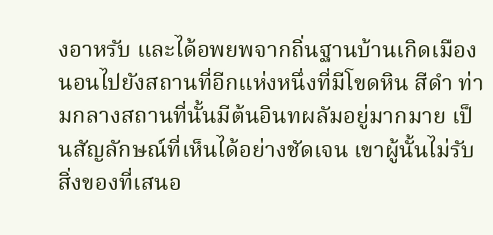งอาหรับ และได้อพยพจากถิ่นฐานบ้านเกิดเมืองนอนไปยังสถานที่อีกแห่งหนึ่งที่มีโขดหิน สีดำ ท่ามกลางสถานที่นั้นมีต้นอินทผลัมอยู่มากมาย เป็นสัญลักษณ์ที่เห็นได้อย่างชัดเจน เขาผู้นั้นไม่รับสิ่งของที่เสนอ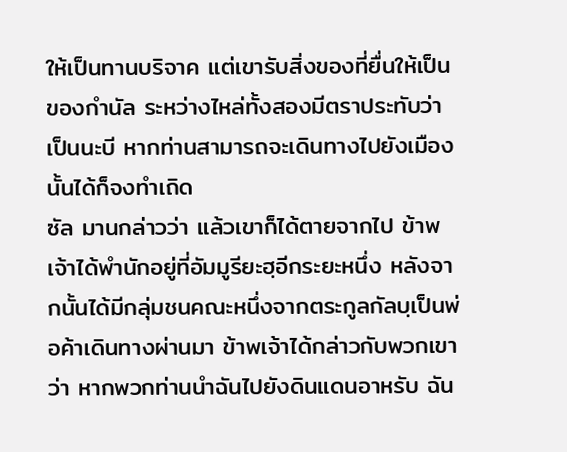ให้เป็นทานบริจาค แต่เขารับสิ่งของที่ยื่นให้เป็นของกำนัล ระหว่างไหล่ทั้งสองมีตราประทับว่าเป็นนะบี หากท่านสามารถจะเดินทางไปยังเมืองนั้นได้ก็จงทำเถิด
ซัล มานกล่าวว่า แล้วเขาก็ได้ตายจากไป ข้าพเจ้าได้พำนักอยู่ที่อัมมูรียะฮฺอีกระยะหนึ่ง หลังจากนั้นได้มีกลุ่มชนคณะหนึ่งจากตระกูลกัลบฺเป็นพ่อค้าเดินทางผ่านมา ข้าพเจ้าได้กล่าวกับพวกเขาว่า หากพวกท่านนำฉันไปยังดินแดนอาหรับ ฉัน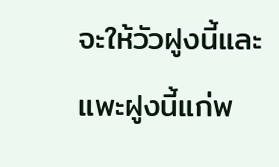จะให้วัวฝูงนี้และแพะฝูงนี้แก่พ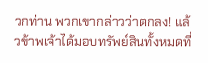วกท่าน พวกเขากล่าวว่าตกลง! แล้วข้าพเจ้าได้มอบทรัพย์สินทั้งหมดที่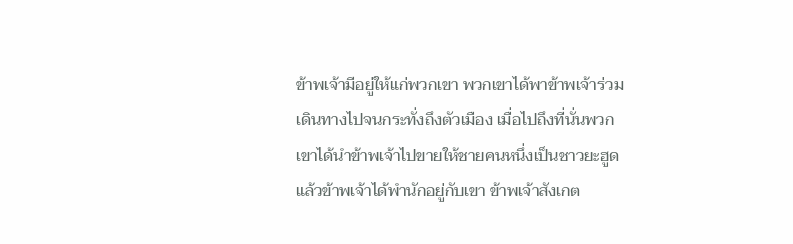ข้าพเจ้ามีอยู่ให้แก่พวกเขา พวกเขาได้พาข้าพเจ้าร่วมเดินทางไปจนกระทั่งถึงตัวเมือง เมื่อไปถึงที่นั่นพวกเขาได้นำข้าพเจ้าไปขายให้ชายคนหนึ่งเป็นชาวยะฮูด แล้วข้าพเจ้าได้พำนักอยู่กับเขา ข้าพเจ้าสังเกต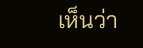เห็นว่า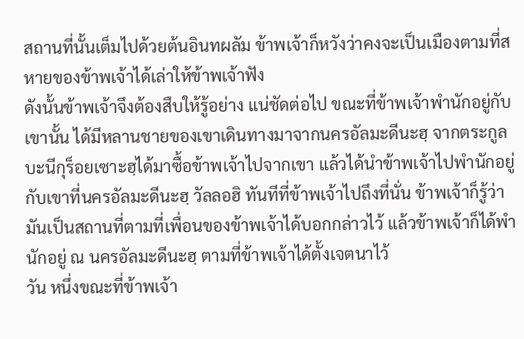สถานที่นั้นเต็มไปด้วยต้นอินทผลัม ข้าพเจ้าก็หวังว่าคงจะเป็นเมืองตามที่สหายของข้าพเจ้าได้เล่าให้ข้าพเจ้าฟัง
ดังนั้นข้าพเจ้าจึงต้องสืบให้รู้อย่าง แน่ชัดต่อไป ขณะที่ข้าพเจ้าพำนักอยู่กับเขานั้น ได้มีหลานชายของเขาเดินทางมาจากนครอัลมะดีนะฮฺ จากตระกูล บะนีกุร็อยเซาะฮฺได้มาซื้อข้าพเจ้าไปจากเขา แล้วได้นำข้าพเจ้าไปพำนักอยู่กับเขาที่นครอัลมะดีนะฮฺ วัลลอฮิ ทันทีที่ข้าพเจ้าไปถึงที่นั่น ข้าพเจ้าก็รู้ว่ามันเป็นสถานที่ตามที่เพื่อนของข้าพเจ้าได้บอกกล่าวไว้ แล้วข้าพเจ้าก็ได้พำนักอยู่ ณ นครอัลมะดีนะฮฺ ตามที่ข้าพเจ้าได้ตั้งเจตนาไว้
วัน หนึ่งขณะที่ข้าพเจ้า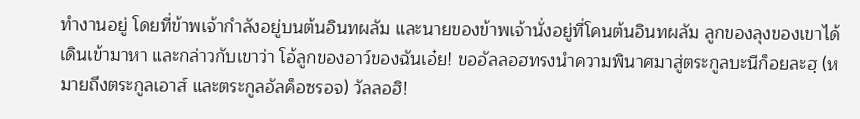ทำงานอยู่ โดยที่ข้าพเจ้ากำลังอยู่บนต้นอินทผลัม และนายของข้าพเจ้านั่งอยู่ที่โคนต้นอินทผลัม ลูกของลุงของเขาได้เดินเข้ามาหา และกล่าวกับเขาว่า โอ้ลูกของอาว์ของฉันเอ๋ย! ขออัลลอฮทรงนำความพินาศมาสู่ตระกูลบะนีก็อยละฮฺ (หมายถึงตระกูลเอาส์ และตระกูลอัลค็อซรอจ) วัลลอฮิ!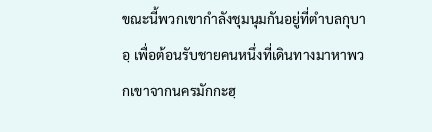ขณะนี้พวกเขากำลังชุมนุมกันอยู่ที่ตำบลกุบาอฺ เพื่อต้อนรับชายคนหนึ่งที่เดินทางมาหาพวกเขาจากนครมักกะฮฺ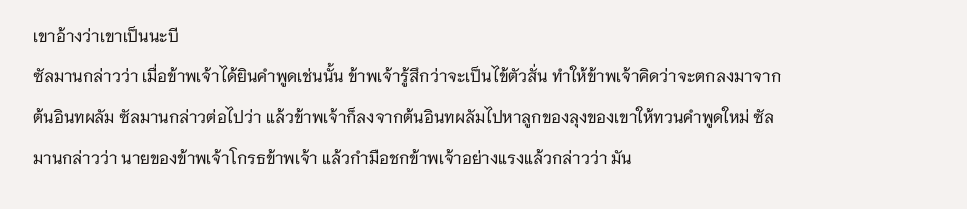เขาอ้างว่าเขาเป็นนะบี
ซัลมานกล่าวว่า เมื่อข้าพเจ้าได้ยินคำพูดเช่นนั้น ข้าพเจ้ารู้สึกว่าจะเป็นไข้ตัวสั่น ทำให้ข้าพเจ้าคิดว่าจะตกลงมาจากต้นอินทผลัม ซัลมานกล่าวต่อไปว่า แล้วข้าพเจ้าก็ลงจากต้นอินทผลัมไปหาลูกของลุงของเขาให้ทวนคำพูดใหม่ ซัลมานกล่าวว่า นายของข้าพเจ้าโกรธข้าพเจ้า แล้วกำมือชกข้าพเจ้าอย่างแรงแล้วกล่าวว่า มัน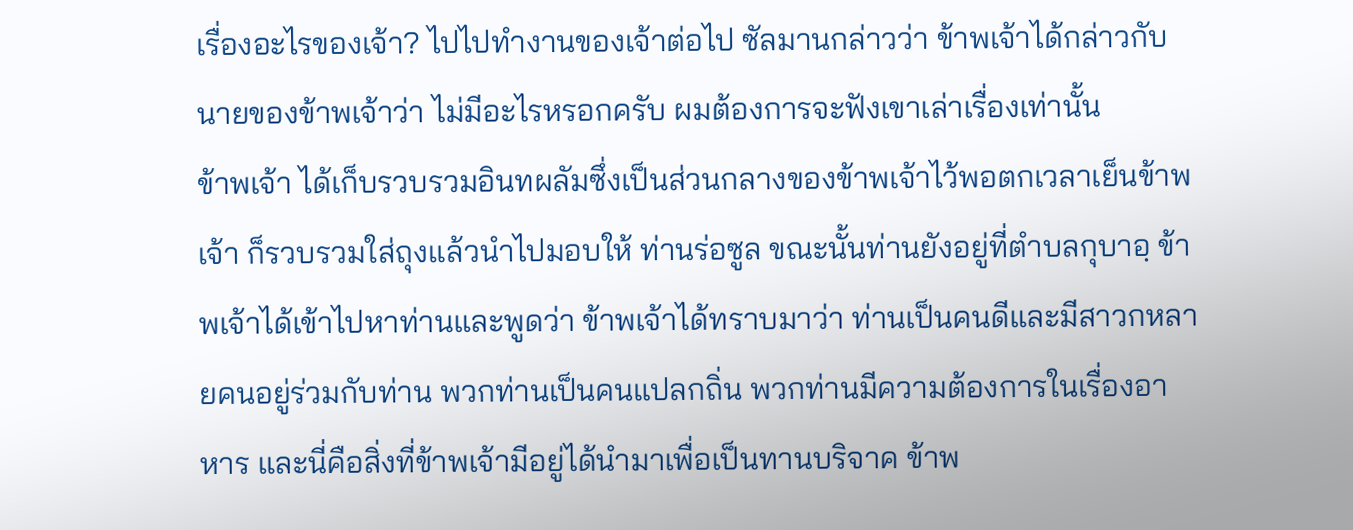เรื่องอะไรของเจ้า? ไปไปทำงานของเจ้าต่อไป ซัลมานกล่าวว่า ข้าพเจ้าได้กล่าวกับนายของข้าพเจ้าว่า ไม่มีอะไรหรอกครับ ผมต้องการจะฟังเขาเล่าเรื่องเท่านั้น
ข้าพเจ้า ได้เก็บรวบรวมอินทผลัมซึ่งเป็นส่วนกลางของข้าพเจ้าไว้พอตกเวลาเย็นข้าพเจ้า ก็รวบรวมใส่ถุงแล้วนำไปมอบให้ ท่านร่อซูล ขณะนั้นท่านยังอยู่ที่ตำบลกุบาอฺ ข้าพเจ้าได้เข้าไปหาท่านและพูดว่า ข้าพเจ้าได้ทราบมาว่า ท่านเป็นคนดีและมีสาวกหลายคนอยู่ร่วมกับท่าน พวกท่านเป็นคนแปลกถิ่น พวกท่านมีความต้องการในเรื่องอาหาร และนี่คือสิ่งที่ข้าพเจ้ามีอยู่ได้นำมาเพื่อเป็นทานบริจาค ข้าพ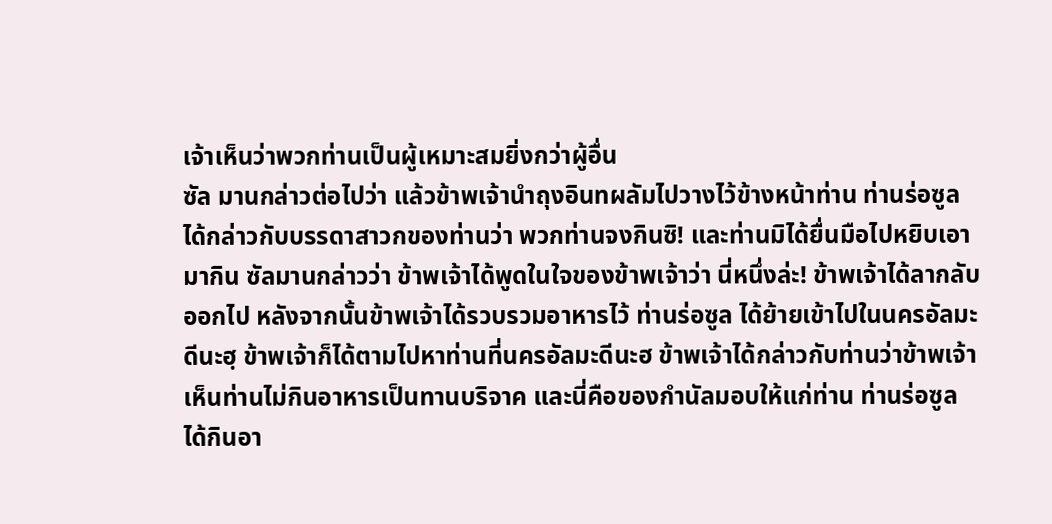เจ้าเห็นว่าพวกท่านเป็นผู้เหมาะสมยิ่งกว่าผู้อื่น
ซัล มานกล่าวต่อไปว่า แล้วข้าพเจ้านำถุงอินทผลัมไปวางไว้ข้างหน้าท่าน ท่านร่อซูล ได้กล่าวกับบรรดาสาวกของท่านว่า พวกท่านจงกินซิ! และท่านมิได้ยื่นมือไปหยิบเอามากิน ซัลมานกล่าวว่า ข้าพเจ้าได้พูดในใจของข้าพเจ้าว่า นี่หนึ่งล่ะ! ข้าพเจ้าได้ลากลับออกไป หลังจากนั้นข้าพเจ้าได้รวบรวมอาหารไว้ ท่านร่อซูล ได้ย้ายเข้าไปในนครอัลมะดีนะฮฺ ข้าพเจ้าก็ได้ตามไปหาท่านที่นครอัลมะดีนะฮ ข้าพเจ้าได้กล่าวกับท่านว่าข้าพเจ้าเห็นท่านไม่กินอาหารเป็นทานบริจาค และนี่คือของกำนัลมอบให้แก่ท่าน ท่านร่อซูล ได้กินอา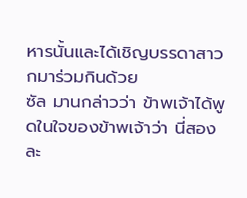หารนั้นและได้เชิญบรรดาสาวกมาร่วมกินด้วย
ซัล มานกล่าวว่า ข้าพเจ้าได้พูดในใจของข้าพเจ้าว่า นี่สองละ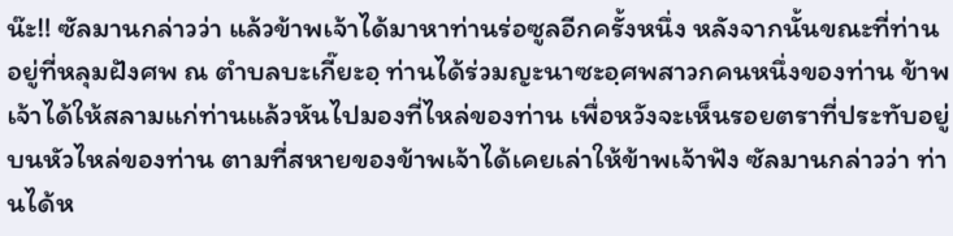น๊ะ!! ซัลมานกล่าวว่า แล้วข้าพเจ้าได้มาหาท่านร่อซูลอีกครั้งหนึ่ง หลังจากนั้นขณะที่ท่านอยู่ที่หลุมฝังศพ ณ ตำบลบะเกี๊ยะอฺ ท่านได้ร่วมญะนาซะอฺศพสาวกคนหนึ่งของท่าน ข้าพเจ้าได้ให้สลามแก่ท่านแล้วหันไปมองที่ไหล่ของท่าน เพื่อหวังจะเห็นรอยตราที่ประทับอยู่บนหัวไหล่ของท่าน ตามที่สหายของข้าพเจ้าได้เคยเล่าให้ข้าพเจ้าฟัง ซัลมานกล่าวว่า ท่านได้ห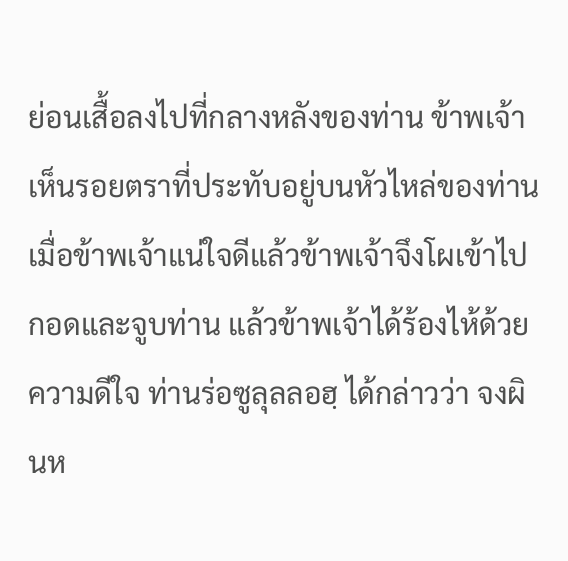ย่อนเสื้อลงไปที่กลางหลังของท่าน ข้าพเจ้าเห็นรอยตราที่ประทับอยู่บนหัวไหล่ของท่าน เมื่อข้าพเจ้าแน่ใจดีแล้วข้าพเจ้าจึงโผเข้าไปกอดและจูบท่าน แล้วข้าพเจ้าได้ร้องไห้ด้วยความดีใจ ท่านร่อซูลุลลอฮฺ ได้กล่าวว่า จงผินห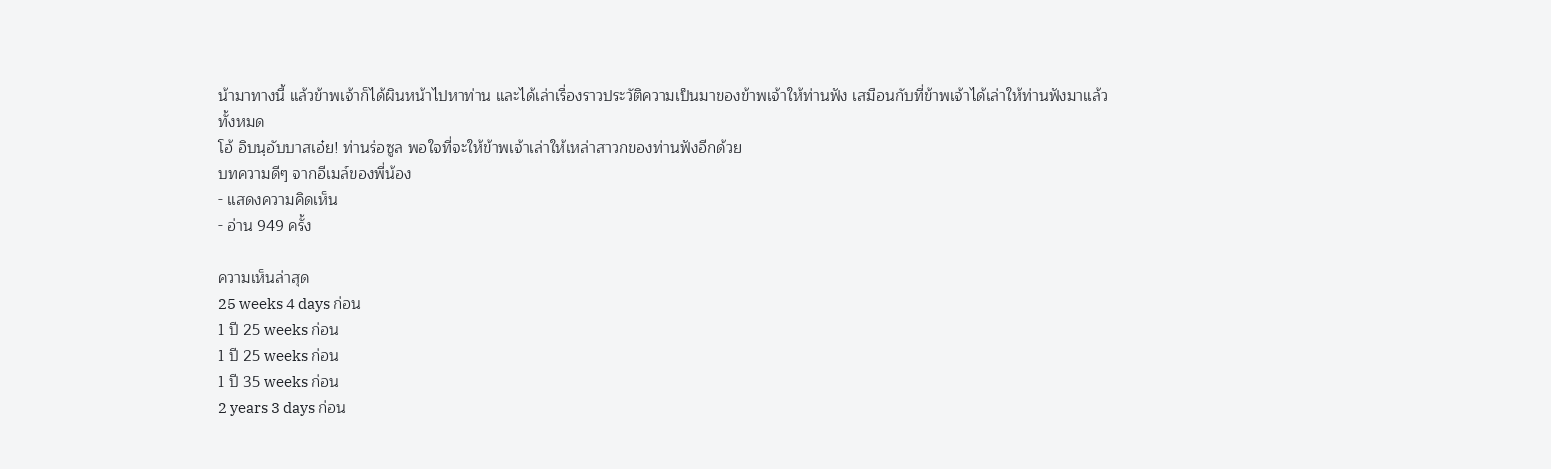น้ามาทางนี้ แล้วข้าพเจ้าก็ได้ผินหน้าไปหาท่าน และได้เล่าเรื่องราวประวัติความเป็นมาของข้าพเจ้าให้ท่านฟัง เสมือนกับที่ข้าพเจ้าได้เล่าให้ท่านฟังมาแล้วทั้งหมด
โอ้ อิบนฺอับบาสเอ๋ย! ท่านร่อซูล พอใจที่จะให้ข้าพเจ้าเล่าให้เหล่าสาวกของท่านฟังอีกด้วย
บทความดีๆ จากอีเมล์ของพี่น้อง
- แสดงความคิดเห็น
- อ่าน 949 ครั้ง

ความเห็นล่าสุด
25 weeks 4 days ก่อน
1 ปี 25 weeks ก่อน
1 ปี 25 weeks ก่อน
1 ปี 35 weeks ก่อน
2 years 3 days ก่อน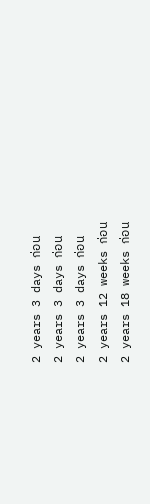2 years 3 days ก่อน
2 years 3 days ก่อน
2 years 3 days ก่อน
2 years 12 weeks ก่อน
2 years 18 weeks ก่อน